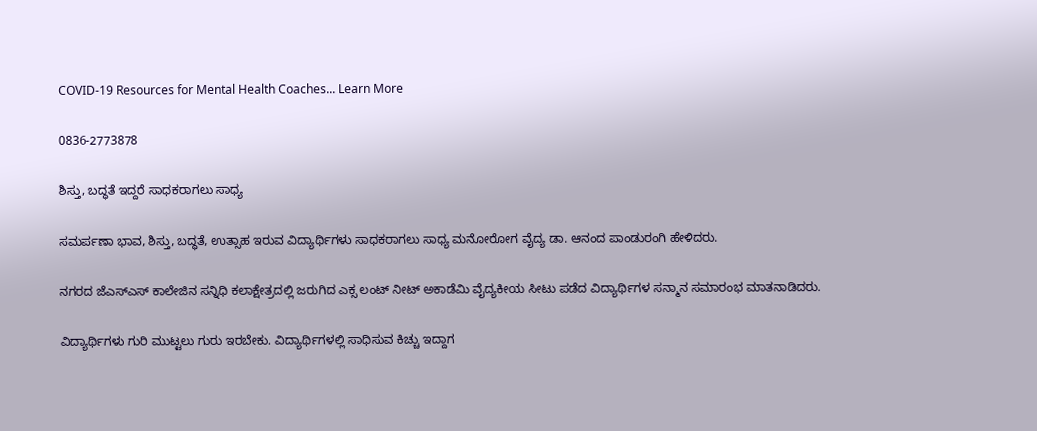COVID-19 Resources for Mental Health Coaches... Learn More

0836-2773878

ಶಿಸ್ತು, ಬದ್ಧತೆ ಇದ್ದರೆ ಸಾಧಕರಾಗಲು ಸಾಧ್ಯ

ಸಮರ್ಪಣಾ ಭಾವ, ಶಿಸ್ತು, ಬದ್ಧತೆ, ಉತ್ಸಾಹ ಇರುವ ವಿದ್ಯಾರ್ಥಿಗಳು ಸಾಧಕರಾಗಲು ಸಾಧ್ಯ ಮನೋರೋಗ ವೈದ್ಯ ಡಾ. ಆನಂದ ಪಾಂಡುರಂಗಿ ಹೇಳಿದರು.

ನಗರದ ಜೆಎಸ್‌ಎಸ್ ಕಾಲೇಜಿನ ಸನ್ನಿಧಿ ಕಲಾಕ್ಷೇತ್ರದಲ್ಲಿ ಜರುಗಿದ ಎಕ್ಸ ಲಂಟ್ ನೀಟ್ ಅಕಾಡೆಮಿ ವೈದ್ಯಕೀಯ ಸೀಟು ಪಡೆದ ವಿದ್ಯಾರ್ಥಿಗಳ ಸನ್ಮಾನ ಸಮಾರಂಭ ಮಾತನಾಡಿದರು.

ವಿದ್ಯಾರ್ಥಿಗಳು ಗುರಿ ಮುಟ್ಟಲು ಗುರು ಇರಬೇಕು. ವಿದ್ಯಾರ್ಥಿಗಳಲ್ಲಿ ಸಾಧಿಸುವ ಕಿಚ್ಚು ಇದ್ದಾಗ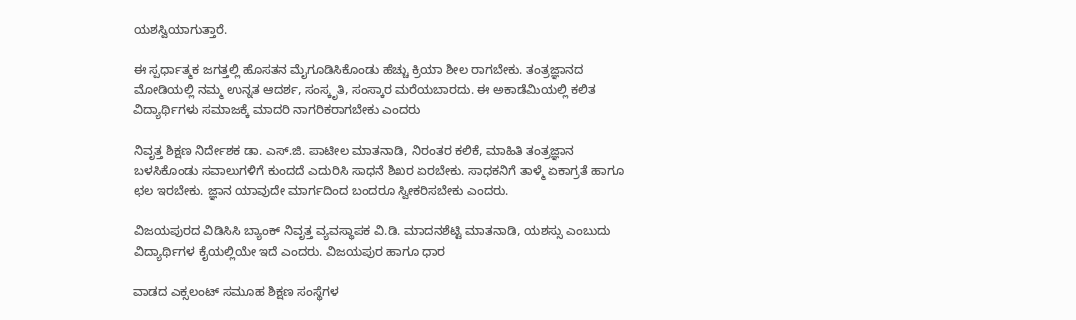ಯಶಸ್ವಿಯಾಗುತ್ತಾರೆ.

ಈ ಸ್ಪರ್ಧಾತ್ಮಕ ಜಗತ್ತಲ್ಲಿ ಹೊಸತನ ಮೈಗೂಡಿಸಿಕೊಂಡು ಹೆಚ್ಚು ಕ್ರಿಯಾ ಶೀಲ ರಾಗಬೇಕು. ತಂತ್ರಜ್ಞಾನದ ಮೋಡಿಯಲ್ಲಿ ನಮ್ಮ ಉನ್ನತ ಆದರ್ಶ, ಸಂಸ್ಕೃತಿ, ಸಂಸ್ಕಾರ ಮರೆಯಬಾರದು. ಈ ಅಕಾಡೆಮಿಯಲ್ಲಿ ಕಲಿತ ವಿದ್ಯಾರ್ಥಿಗಳು ಸಮಾಜಕ್ಕೆ ಮಾದರಿ ನಾಗರಿಕರಾಗಬೇಕು ಎಂದರು

ನಿವೃತ್ತ ಶಿಕ್ಷಣ ನಿರ್ದೇಶಕ ಡಾ. ಎಸ್.ಜಿ. ಪಾಟೀಲ ಮಾತನಾಡಿ, ನಿರಂತರ ಕಲಿಕೆ, ಮಾಹಿತಿ ತಂತ್ರಜ್ಞಾನ ಬಳಸಿಕೊಂಡು ಸವಾಲುಗಳಿಗೆ ಕುಂದದೆ ಎದುರಿಸಿ ಸಾಧನೆ ಶಿಖರ ಏರಬೇಕು. ಸಾಧಕನಿಗೆ ತಾಳ್ಮೆ ಏಕಾಗ್ರತೆ ಹಾಗೂ ಛಲ ಇರಬೇಕು. ಜ್ಞಾನ ಯಾವುದೇ ಮಾರ್ಗದಿಂದ ಬಂದರೂ ಸ್ವೀಕರಿಸಬೇಕು ಎಂದರು.

ವಿಜಯಪುರದ ವಿಡಿಸಿಸಿ ಬ್ಯಾಂಕ್ ನಿವೃತ್ತ ವ್ಯವಸ್ಥಾಪಕ ವಿ.ಡಿ. ಮಾದನಶೆಟ್ಟಿ ಮಾತನಾಡಿ, ಯಶಸ್ಸು ಎಂಬುದು ವಿದ್ಯಾರ್ಥಿಗಳ ಕೈಯಲ್ಲಿಯೇ ಇದೆ ಎಂದರು. ವಿಜಯಪುರ ಹಾಗೂ ಧಾರ

ವಾಡದ ಎಕ್ಸಲಂಟ್ ಸಮೂಹ ಶಿಕ್ಷಣ ಸಂಸ್ಥೆಗಳ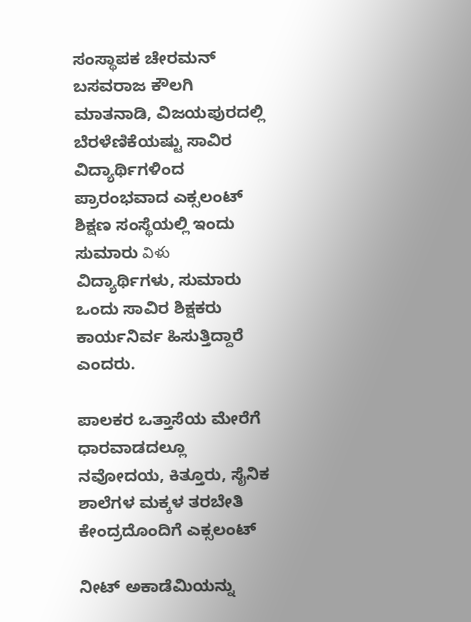ಸಂಸ್ಥಾಪಕ ಚೇರಮನ್ ಬಸವರಾಜ ಕೌಲಗಿ ಮಾತನಾಡಿ, ವಿಜಯಪುರದಲ್ಲಿ ಬೆರಳೆಣಿಕೆಯಷ್ಟು ಸಾವಿರ ವಿದ್ಯಾರ್ಥಿಗಳಿಂದ ಪ್ರಾರಂಭವಾದ ಎಕ್ಸಲಂಟ್ ಶಿಕ್ಷಣ ಸಂಸ್ಥೆಯಲ್ಲಿ ಇಂದು ಸುಮಾರು విళు ವಿದ್ಯಾರ್ಥಿಗಳು, ಸುಮಾರು ಒಂದು ಸಾವಿರ ಶಿಕ್ಷಕರು ಕಾರ್ಯನಿರ್ವ ಹಿಸುತ್ತಿದ್ದಾರೆ ಎಂದರು.

ಪಾಲಕರ ಒತ್ತಾಸೆಯ ಮೇರೆಗೆ ಧಾರವಾಡದಲ್ಲೂ ನವೋದಯ, ಕಿತ್ತೂರು, ಸೈನಿಕ ಶಾಲೆಗಳ ಮಕ್ಕಳ ತರಬೇತಿ ಕೇಂದ್ರದೊಂದಿಗೆ ಎಕ್ಸಲಂಟ್

ನೀಟ್ ಅಕಾಡೆಮಿಯನ್ನು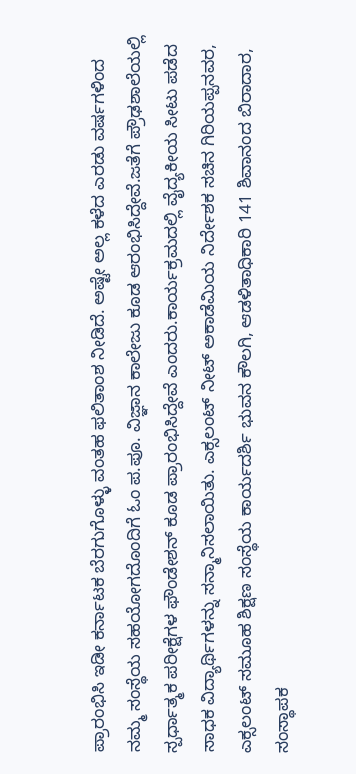ಪ್ರಾರಂಭಿಸಿ ಇಡೀ ಕರ್ನಾಟಕ ಬೆರಗುಗೊಳ್ಳು ವಂತಹ ಫಲಿತಾಂಶ ನೀಡಿದೆ. ಅಷ್ಟೇ ಅಲ್ಲ ಕಳೆದ ಎರಡು ವರ್ಷಗಳಿಂದ ನಮ್ಮ ಸಂಸ್ಥೆಯ ಸಹಯೋಗದೊಂದಿಗೆ ಓಂ ಪ.ಪೂ. ವಿಜ್ಞಾನ ಕಾಲೇಜು ಕೂಡ ಆರಂಭಿಸಿದ್ದೇವೆ.ಜತೆಗೆ ಪ್ರೌಢಶಾಲೆಯಲ್ಲಿ ಸ್ಪರ್ಧಾತ್ಮಕ ಪರೀಕ್ಷೆಗಳ ಫೌಂಡೇಶನ್ ಕೂಡ ಪ್ರಾರಂಭಿಸಿದ್ದೇವೆ ಎಂದರು.ಕಾರ್ಯಕ್ರಮದಲ್ಲಿ ವೈದ್ಯಕೀಯ ಸೀಟು ಪಡೆದ ಸಾಧಕ ವಿದ್ಯಾರ್ಥಿಗಳನ್ನು ಸನ್ಮಾನಿಸಲಾಯಿತು. ಎಕ್ಸಲಂಟ್ ನೀಟ್ ಅಕಾಡೆಮಿಯ ನಿರ್ದೇಶಕ ಸಚಿನ ಗಿರಿಯಪ್ಪನವರ, ಎಕ್ಸಲಂಟ್ ಸಮೂಹ ಶಿಕ್ಷಣ ಸಂಸ್ಥೆಯ ಕಾರ್ಯದರ್ಶಿ ಭುವನ ಕೌಲಗಿ, ಆಡಳಿತಾಧಿಕಾರಿ 141 ಶಿವಾನಂದ ಬಿರಾದಾರ, ಸಂಸ್ಥಾಪಕ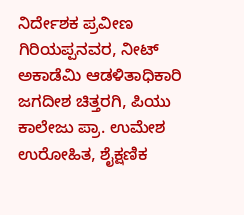ನಿರ್ದೇಶಕ ಪ್ರವೀಣ ಗಿರಿಯಪ್ಪನವರ, ನೀಟ್ ಅಕಾಡೆಮಿ ಆಡಳಿತಾಧಿಕಾರಿ ಜಗದೀಶ ಚಿತ್ತರಗಿ, ಪಿಯು ಕಾಲೇಜು ಪ್ರಾ. ಉಮೇಶ ಉರೋಹಿತ, ಶೈಕ್ಷಣಿಕ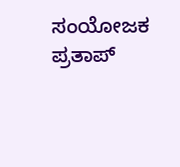ಸಂಯೋಜಕ ಪ್ರತಾಪ್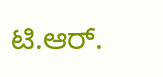ಟಿ.ಆ‌ರ್.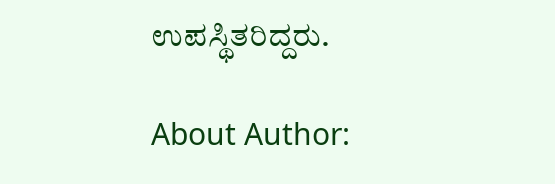ಉಪಸ್ಥಿತರಿದ್ದರು.

About Author: